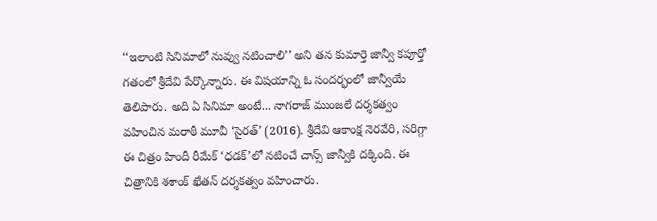‘‘ఇలాంటి సినిమాలో నువ్వు నటించాలి’’ అని తన కుమార్తె జాన్వీ కపూర్తో గతంలో శ్రీదేవి పేర్కొన్నారు. ఈ విషయాన్ని ఓ సందర్భంలో జాన్వీయే తెలిపారు. అది ఏ సినిమా అంటే... నాగరాజ్ ముంజలే దర్శకత్వం వహించిన మరాఠీ మూవీ ‘సైరత్’ (2016). శ్రీదేవి ఆకాంక్ష నెరవేరి, సరిగ్గా ఈ చిత్రం హిందీ రీమేక్ ‘ధడక్’లో నటించే చాన్స్ జాన్వీకి దక్కింది. ఈ చిత్రానికి శశాంక్ ఖేతన్ దర్శకత్వం వహించారు.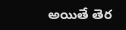అయితే తెర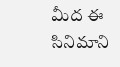మీద ఈ సినిమాని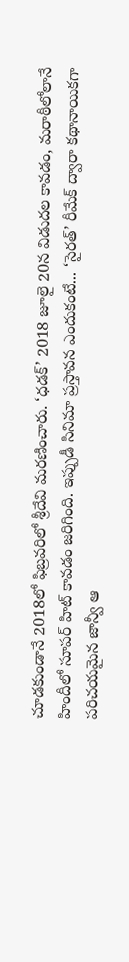చూడకుండానే 2018లో ఫిబ్రవరిలో శ్రీదేవి మరణించారు. ‘ధడక్’ 2018 జూలై 20న విడుదల కావడం, మరాఠీలోలానే హిందీలో సూపర్ హిట్ కావడం జరిగింది. ఇప్పుడీ సినిమా ప్రస్తావన ఎందుకంటే... ‘సైరత్’ రీమేక్ ద్వారా కథానాయికగా పరిచయమైన జాన్వీ ఆ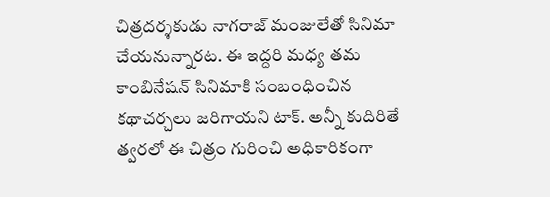చిత్రదర్శకుడు నాగరాజ్ మంజులేతో సినిమా చేయనున్నారట. ఈ ఇద్దరి మధ్య తమ కాంబినేషన్ సినిమాకి సంబంధించిన కథాచర్చలు జరిగాయని టాక్. అన్నీ కుదిరితే త్వరలో ఈ చిత్రం గురించి అధికారికంగా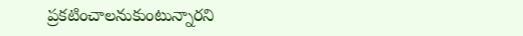ప్రకటించాలనుకుంటున్నారని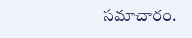సమాచారం.